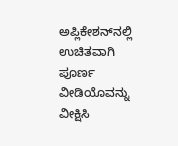ಅಪ್ಲಿಕೇಶನ್‌ನಲ್ಲಿ ಉಚಿತವಾಗಿ ಪೂರ್ಣ ವೀಡಿಯೊವನ್ನು ವೀಕ್ಷಿಸಿ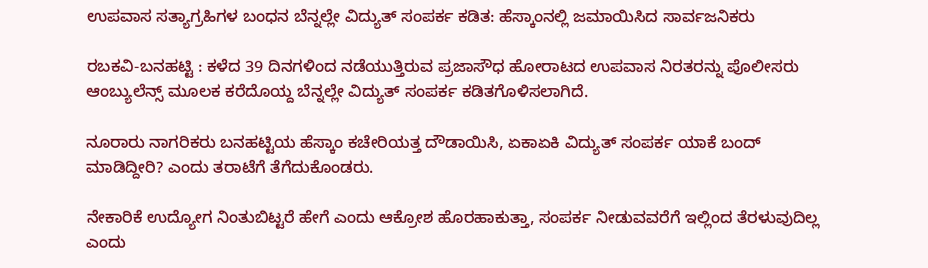ಉಪವಾಸ ಸತ್ಯಾಗ್ರಹಿಗಳ ಬಂಧನ ಬೆನ್ನಲ್ಲೇ ವಿದ್ಯುತ್ ಸಂಪರ್ಕ ಕಡಿತ: ಹೆಸ್ಕಾಂನಲ್ಲಿ ಜಮಾಯಿಸಿದ ಸಾರ್ವಜನಿಕರು

ರಬಕವಿ-ಬನಹಟ್ಟಿ : ಕಳೆದ 39 ದಿನಗಳಿಂದ ನಡೆಯುತ್ತಿರುವ ಪ್ರಜಾಸೌಧ ಹೋರಾಟದ ಉಪವಾಸ ನಿರತರನ್ನು ಪೊಲೀಸರು ಆಂಬ್ಯುಲೆನ್ಸ್ ಮೂಲಕ ಕರೆದೊಯ್ದ ಬೆನ್ನಲ್ಲೇ ವಿದ್ಯುತ್ ಸಂಪರ್ಕ ಕಡಿತಗೊಳಿಸಲಾಗಿದೆ.

ನೂರಾರು ನಾಗರಿಕರು ಬನಹಟ್ಟಿಯ ಹೆಸ್ಕಾಂ ಕಚೇರಿಯತ್ತ ದೌಡಾಯಿಸಿ, ಏಕಾಏಕಿ ವಿದ್ಯುತ್ ಸಂಪರ್ಕ ಯಾಕೆ ಬಂದ್ ಮಾಡಿದ್ದೀರಿ? ಎಂದು ತರಾಟೆಗೆ ತೆಗೆದುಕೊಂಡರು.

ನೇಕಾರಿಕೆ ಉದ್ಯೋಗ ನಿಂತುಬಿಟ್ಟರೆ ಹೇಗೆ ಎಂದು ಆಕ್ರೋಶ ಹೊರಹಾಕುತ್ತಾ, ಸಂಪರ್ಕ ನೀಡುವವರೆಗೆ ಇಲ್ಲಿಂದ ತೆರಳುವುದಿಲ್ಲ ಎಂದು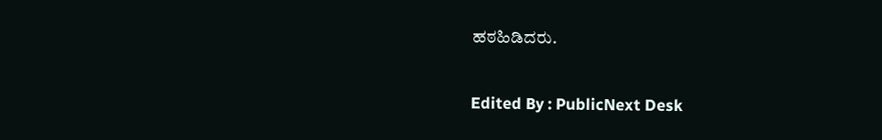ಹಠಹಿಡಿದರು.

Edited By : PublicNext Desk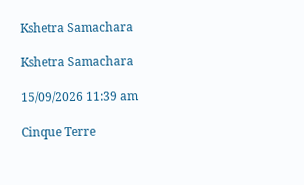Kshetra Samachara

Kshetra Samachara

15/09/2026 11:39 am

Cinque Terre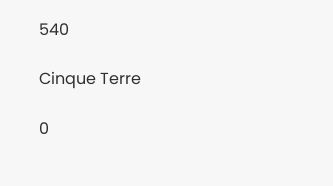540

Cinque Terre

0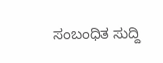ಸಂಬಂಧಿತ ಸುದ್ದಿ